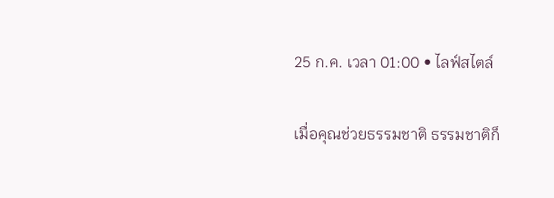25 ก.ค. เวลา 01:00 • ไลฟ์สไตล์

เมื่อคุณช่วยธรรมชาติ ธรรมชาติก็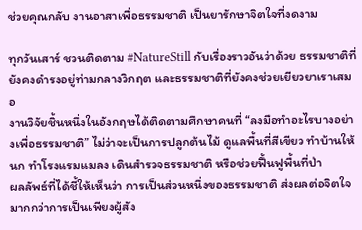ช่วยคุณกลับ งานอาสาเพื่อธรรมชาติ เป็นยารักษาจิตใจที่งดงาม

ทุกวันเสาร์ ชวนติดตาม #NatureStill กับเรื่องราวอันว่าด้วย ธรรมชาติที่ยังคงดำรงอยู่ท่ามกลางวิกฤต และธรรมชาติที่ยังคงช่วยเยียวยาเราเสมอ
งานวิจัยชิ้นหนึ่งในอังกฤษได้ติดตามศึกษาคนที่ “ลงมือทำอะไรบางอย่างเพื่อธรรมชาติ” ไม่ว่าจะเป็นการปลูกต้นไม้ ดูแลพื้นที่สีเขียว ทำบ้านให้นก ทำโรงแรมแมลง เดินสำรวจธรรมชาติ หรือช่วยฟื้นฟูพื้นที่ป่า
ผลลัพธ์ที่ได้ชี้ให้เห็นว่า การเป็นส่วนหนึ่งของธรรมชาติ ส่งผลต่อจิตใจมากกว่าการเป็นเพียงผู้สัง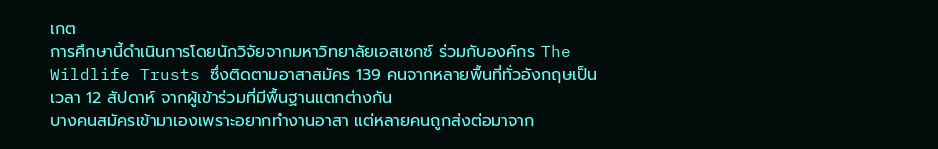เกต
การศึกษานี้ดำเนินการโดยนักวิจัยจากมหาวิทยาลัยเอสเซกซ์ ร่วมกับองค์กร The Wildlife Trusts ซึ่งติดตามอาสาสมัคร 139 คนจากหลายพื้นที่ทั่วอังกฤษเป็นเวลา 12 สัปดาห์ จากผู้เข้าร่วมที่มีพื้นฐานแตกต่างกัน
บางคนสมัครเข้ามาเองเพราะอยากทำงานอาสา แต่หลายคนถูกส่งต่อมาจาก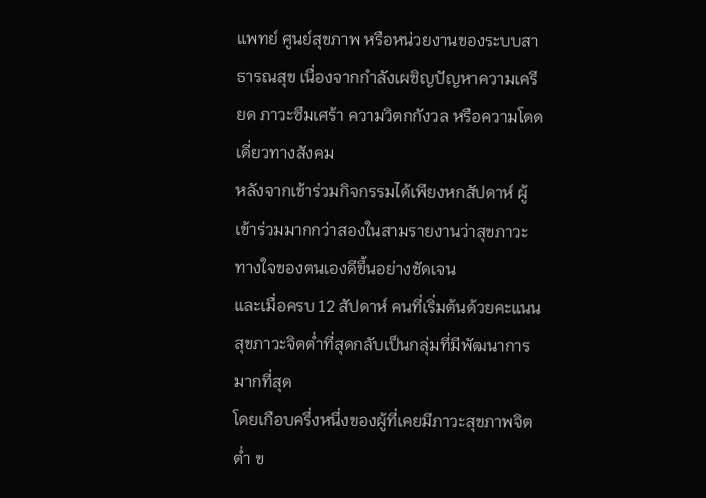แพทย์ ศูนย์สุขภาพ หรือหน่วยงานของระบบสาธารณสุข เนื่องจากกำลังเผชิญปัญหาความเครียด ภาวะซึมเศร้า ความวิตกกังวล หรือความโดดเดี่ยวทางสังคม
หลังจากเข้าร่วมกิจกรรมได้เพียงหกสัปดาห์ ผู้เข้าร่วมมากกว่าสองในสามรายงานว่าสุขภาวะทางใจของตนเองดีขึ้นอย่างชัดเจน
และเมื่อครบ 12 สัปดาห์ คนที่เริ่มต้นด้วยคะแนนสุขภาวะจิตต่ำที่สุดกลับเป็นกลุ่มที่มีพัฒนาการมากที่สุด
โดยเกือบครึ่งหนึ่งของผู้ที่เคยมีภาวะสุขภาพจิตต่ำ ข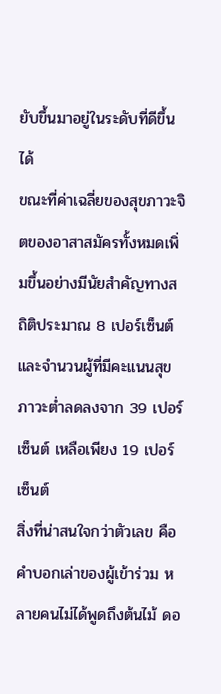ยับขึ้นมาอยู่ในระดับที่ดีขึ้นได้
ขณะที่ค่าเฉลี่ยของสุขภาวะจิตของอาสาสมัครทั้งหมดเพิ่มขึ้นอย่างมีนัยสำคัญทางสถิติประมาณ 8 เปอร์เซ็นต์ และจำนวนผู้ที่มีคะแนนสุขภาวะต่ำลดลงจาก 39 เปอร์เซ็นต์ เหลือเพียง 19 เปอร์เซ็นต์
สิ่งที่น่าสนใจกว่าตัวเลข คือคำบอกเล่าของผู้เข้าร่วม หลายคนไม่ได้พูดถึงต้นไม้ ดอ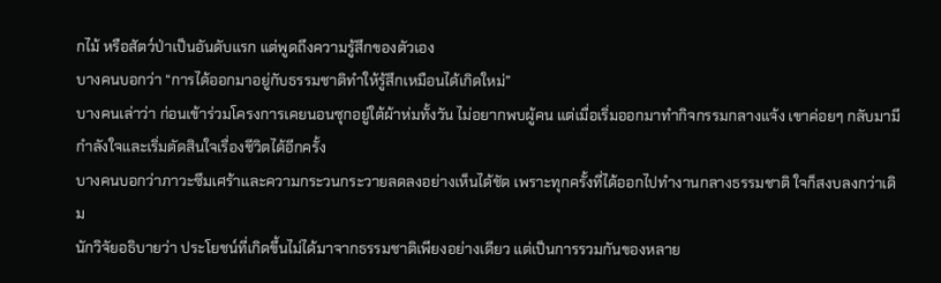กไม้ หรือสัตว์ป่าเป็นอันดับแรก แต่พูดถึงความรู้สึกของตัวเอง
บางคนบอกว่า “การได้ออกมาอยู่กับธรรมชาติทำให้รู้สึกเหมือนได้เกิดใหม่”
บางคนเล่าว่า ก่อนเข้าร่วมโครงการเคยนอนซุกอยู่ใต้ผ้าห่มทั้งวัน ไม่อยากพบผู้คน แต่เมื่อเริ่มออกมาทำกิจกรรมกลางแจ้ง เขาค่อยๆ กลับมามีกำลังใจและเริ่มตัดสินใจเรื่องชีวิตได้อีกครั้ง
บางคนบอกว่าภาวะซึมเศร้าและความกระวนกระวายลดลงอย่างเห็นได้ชัด เพราะทุกครั้งที่ได้ออกไปทำงานกลางธรรมชาติ ใจก็สงบลงกว่าเดิม
นักวิจัยอธิบายว่า ประโยชน์ที่เกิดขึ้นไม่ได้มาจากธรรมชาติเพียงอย่างเดียว แต่เป็นการรวมกันของหลาย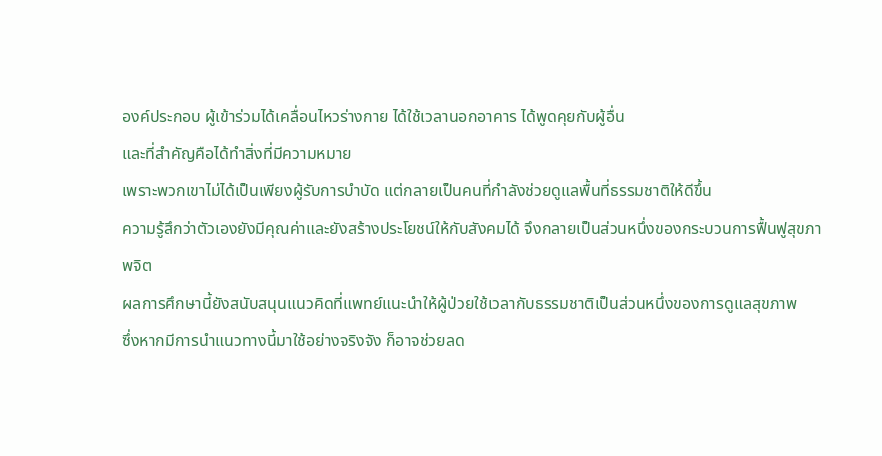องค์ประกอบ ผู้เข้าร่วมได้เคลื่อนไหวร่างกาย ได้ใช้เวลานอกอาคาร ได้พูดคุยกับผู้อื่น
และที่สำคัญคือได้ทำสิ่งที่มีความหมาย
เพราะพวกเขาไม่ได้เป็นเพียงผู้รับการบำบัด แต่กลายเป็นคนที่กำลังช่วยดูแลพื้นที่ธรรมชาติให้ดีขึ้น
ความรู้สึกว่าตัวเองยังมีคุณค่าและยังสร้างประโยชน์ให้กับสังคมได้ จึงกลายเป็นส่วนหนึ่งของกระบวนการฟื้นฟูสุขภาพจิต
ผลการศึกษานี้ยังสนับสนุนแนวคิดที่แพทย์แนะนำให้ผู้ป่วยใช้เวลากับธรรมชาติเป็นส่วนหนึ่งของการดูแลสุขภาพ
ซึ่งหากมีการนำแนวทางนี้มาใช้อย่างจริงจัง ก็อาจช่วยลด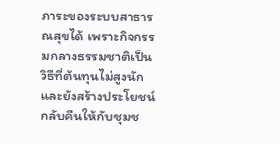ภาระของระบบสาธารณสุขได้ เพราะกิจกรรมกลางธรรมชาติเป็นวิธีที่ต้นทุนไม่สูงนัก และยังสร้างประโยชน์กลับคืนให้กับชุมช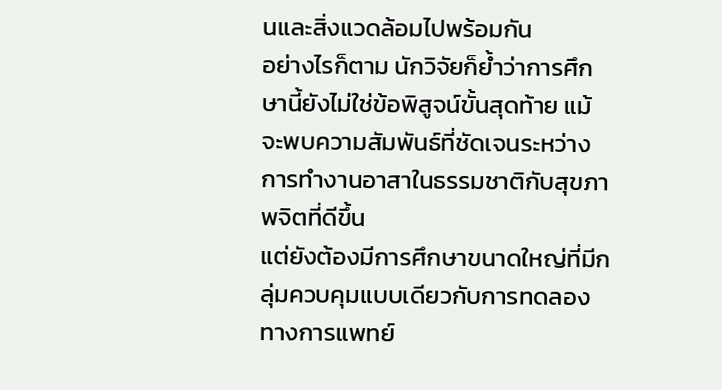นและสิ่งแวดล้อมไปพร้อมกัน
อย่างไรก็ตาม นักวิจัยก็ย้ำว่าการศึกษานี้ยังไม่ใช่ข้อพิสูจน์ขั้นสุดท้าย แม้จะพบความสัมพันธ์ที่ชัดเจนระหว่างการทำงานอาสาในธรรมชาติกับสุขภาพจิตที่ดีขึ้น
แต่ยังต้องมีการศึกษาขนาดใหญ่ที่มีกลุ่มควบคุมแบบเดียวกับการทดลองทางการแพทย์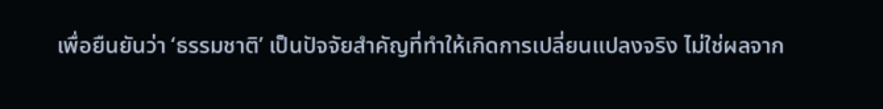เพื่อยืนยันว่า ‘ธรรมชาติ’ เป็นปัจจัยสำคัญที่ทำให้เกิดการเปลี่ยนแปลงจริง ไม่ใช่ผลจาก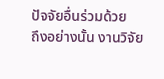ปัจจัยอื่นร่วมด้วย
ถึงอย่างนั้น งานวิจัย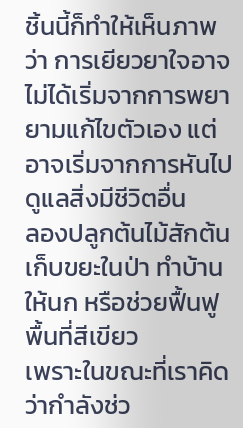ชิ้นนี้ก็ทำให้เห็นภาพว่า การเยียวยาใจอาจไม่ได้เริ่มจากการพยายามแก้ไขตัวเอง แต่อาจเริ่มจากการหันไปดูแลสิ่งมีชีวิตอื่น
ลองปลูกต้นไม้สักต้น เก็บขยะในป่า ทำบ้านให้นก หรือช่วยฟื้นฟูพื้นที่สีเขียว
เพราะในขณะที่เราคิดว่ากำลังช่ว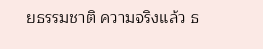ยธรรมชาติ ความจริงแล้ว ธ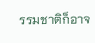รรมชาติก็อาจ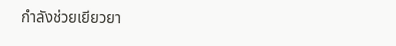กำลังช่วยเยียวยา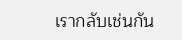เรากลับเช่นกัน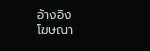อ้างอิง
โฆษณา